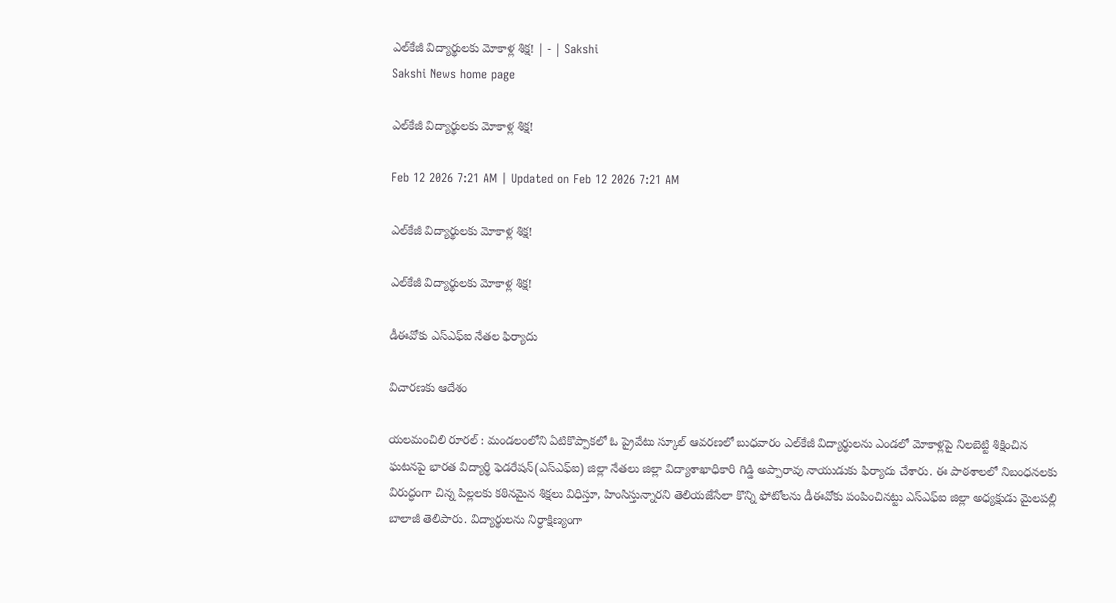ఎల్‌కేజీ విద్యార్థులకు మోకాళ్ల శిక్ష! | - | Sakshi
Sakshi News home page

ఎల్‌కేజీ విద్యార్థులకు మోకాళ్ల శిక్ష!

Feb 12 2026 7:21 AM | Updated on Feb 12 2026 7:21 AM

ఎల్‌కేజీ విద్యార్థులకు మోకాళ్ల శిక్ష!

ఎల్‌కేజీ విద్యార్థులకు మోకాళ్ల శిక్ష!

డీఈవోకు ఎస్‌ఎఫ్‌ఐ నేతల ఫిర్యాదు

విచారణకు ఆదేశం

యలమంచిలి రూరల్‌ : మండలంలోని ఏటికొప్పాకలో ఓ ప్రైవేటు స్కూల్‌ ఆవరణలో బుధవారం ఎల్‌కేజీ విద్యార్థులను ఎండలో మోకాళ్లపై నిలబెట్టి శిక్షించిన ఘటనపై భారత విద్యార్థి ఫెడరేషన్‌(ఎస్‌ఎఫ్‌ఐ) జిల్లా నేతలు జిల్లా విద్యాశాఖాధికారి గిడ్డి అప్పారావు నాయుడుకు ఫిర్యాదు చేశారు. ఈ పాఠశాలలో నిబంధనలకు విరుద్ధంగా చిన్న పిల్లలకు కఠినమైన శిక్షలు విధిస్తూ, హింసిస్తున్నారని తెలియజేసేలా కొన్ని ఫోటోలను డీఈవోకు పంపించినట్టు ఎస్‌ఎఫ్‌ఐ జిల్లా అధ్యక్షుడు మైలపల్లి బాలాజీ తెలిపారు. విద్యార్థులను నిర్ధాక్షిణ్యంగా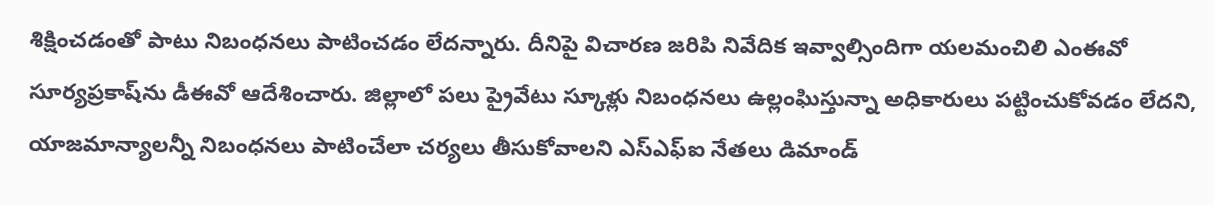శిక్షించడంతో పాటు నిబంధనలు పాటించడం లేదన్నారు. దీనిపై విచారణ జరిపి నివేదిక ఇవ్వాల్సిందిగా యలమంచిలి ఎంఈవో సూర్యప్రకాష్‌ను డీఈవో ఆదేశించారు. జిల్లాలో పలు ప్రైవేటు స్కూళ్లు నిబంధనలు ఉల్లంఘిస్తున్నా అధికారులు పట్టించుకోవడం లేదని, యాజమాన్యాలన్నీ నిబంధనలు పాటించేలా చర్యలు తీసుకోవాలని ఎస్‌ఎఫ్‌ఐ నేతలు డిమాండ్‌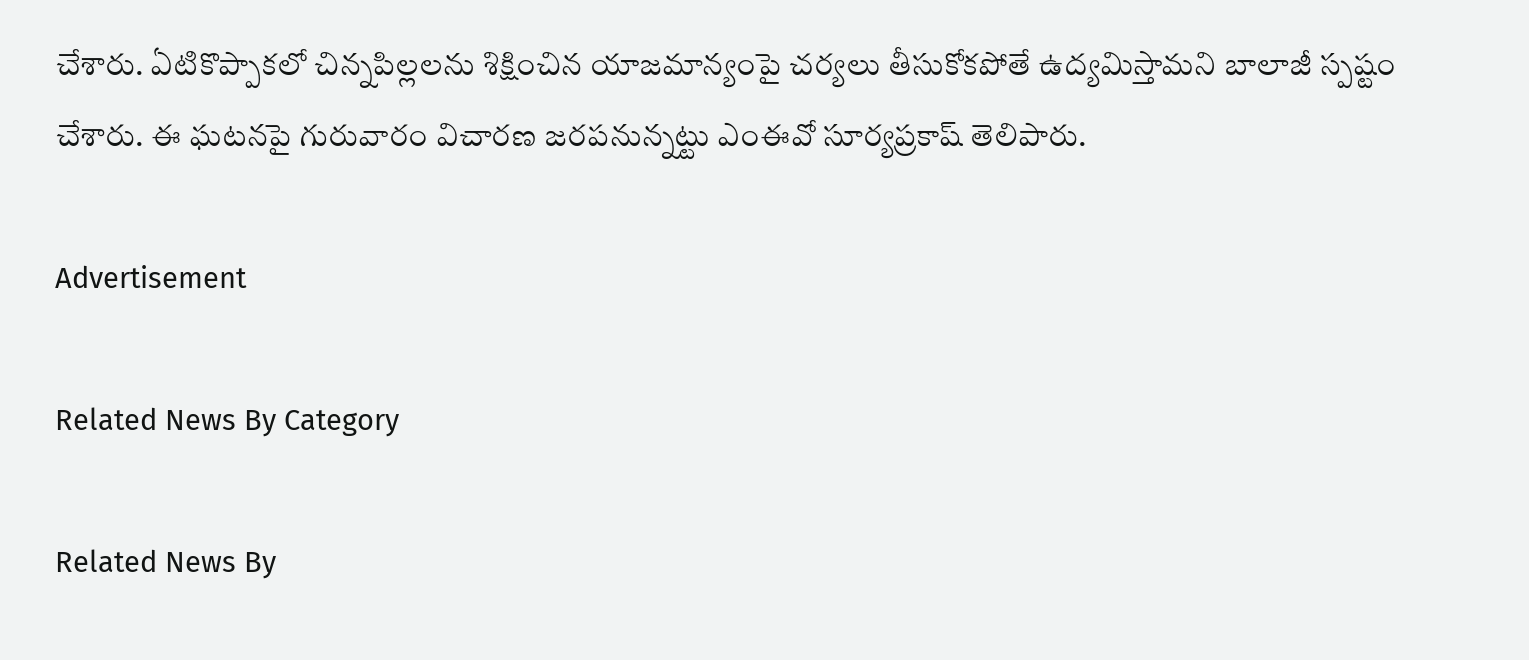చేశారు. ఏటికొప్పాకలో చిన్నపిల్లలను శిక్షించిన యాజమాన్యంపై చర్యలు తీసుకోకపోతే ఉద్యమిస్తామని బాలాజీ స్పష్టం చేశారు. ఈ ఘటనపై గురువారం విచారణ జరపనున్నట్టు ఎంఈవో సూర్యప్రకాష్‌ తెలిపారు.

Advertisement

Related News By Category

Related News By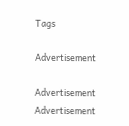Tags

Advertisement

Advertisement
Advertisement